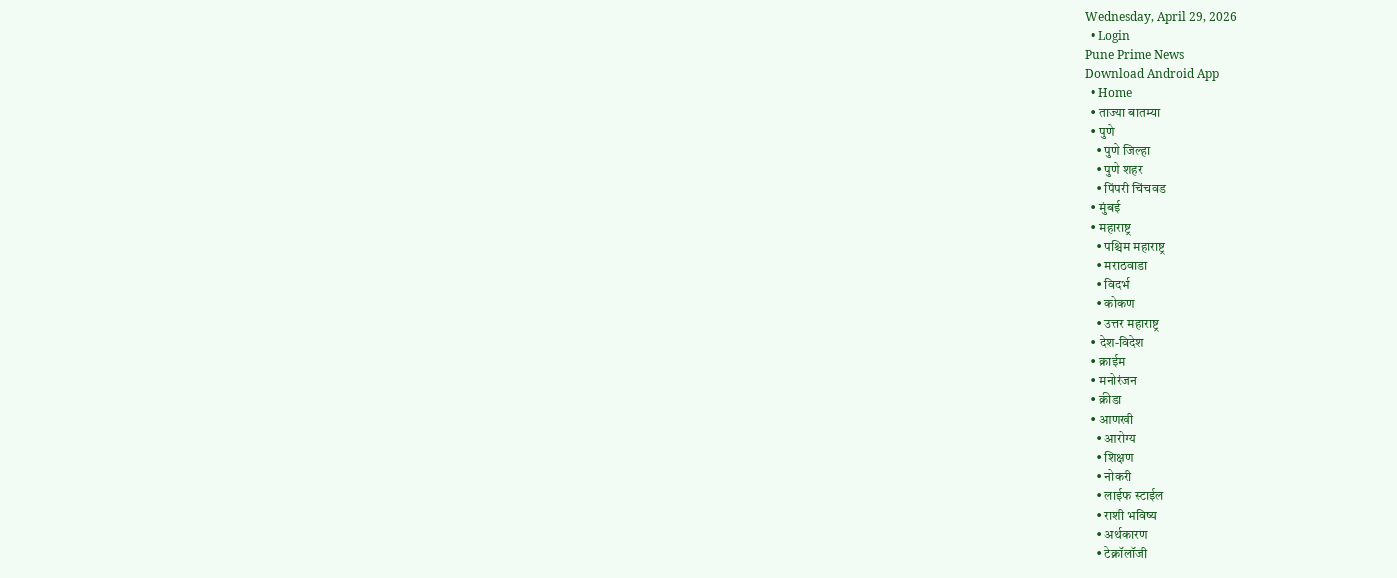Wednesday, April 29, 2026
  • Login
Pune Prime News
Download Android App
  • Home
  • ताज्या बातम्या
  • पुणे
    • पुणे जिल्हा
    • पुणे शहर
    • पिंपरी चिंचवड
  • मुंबई
  • महाराष्ट्र
    • पश्चिम महाराष्ट्र
    • मराठवाडा
    • विदर्भ
    • कोकण
    • उत्तर महाराष्ट्र
  • देश-विदेश
  • क्राईम
  • मनोरंजन
  • क्रीडा
  • आणखी
    • आरोग्य
    • शिक्षण
    • नोकरी
    • लाईफ स्टाईल
    • राशी भविष्य
    • अर्थकारण
    • टेक्नॉलॉजी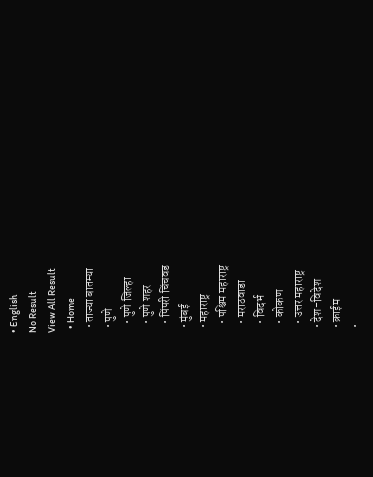• English
No Result
View All Result
  • Home
  • ताज्या बातम्या
  • पुणे
    • पुणे जिल्हा
    • पुणे शहर
    • पिंपरी चिंचवड
  • मुंबई
  • महाराष्ट्र
    • पश्चिम महाराष्ट्र
    • मराठवाडा
    • विदर्भ
    • कोकण
    • उत्तर महाराष्ट्र
  • देश-विदेश
  • क्राईम
  •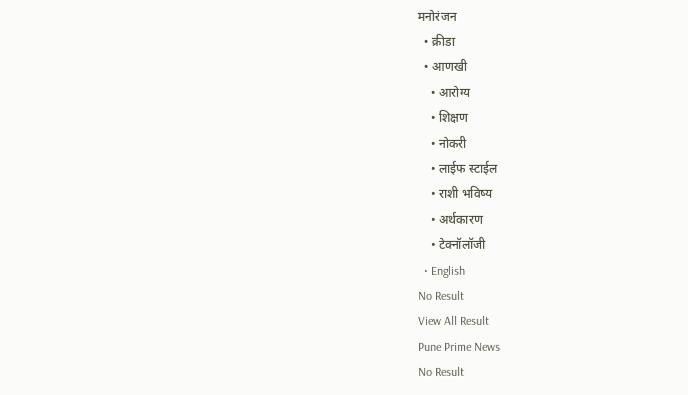मनोरंजन
  • क्रीडा
  • आणखी
    • आरोग्य
    • शिक्षण
    • नोकरी
    • लाईफ स्टाईल
    • राशी भविष्य
    • अर्थकारण
    • टेक्नॉलॉजी
  • English
No Result
View All Result
Pune Prime News
No Result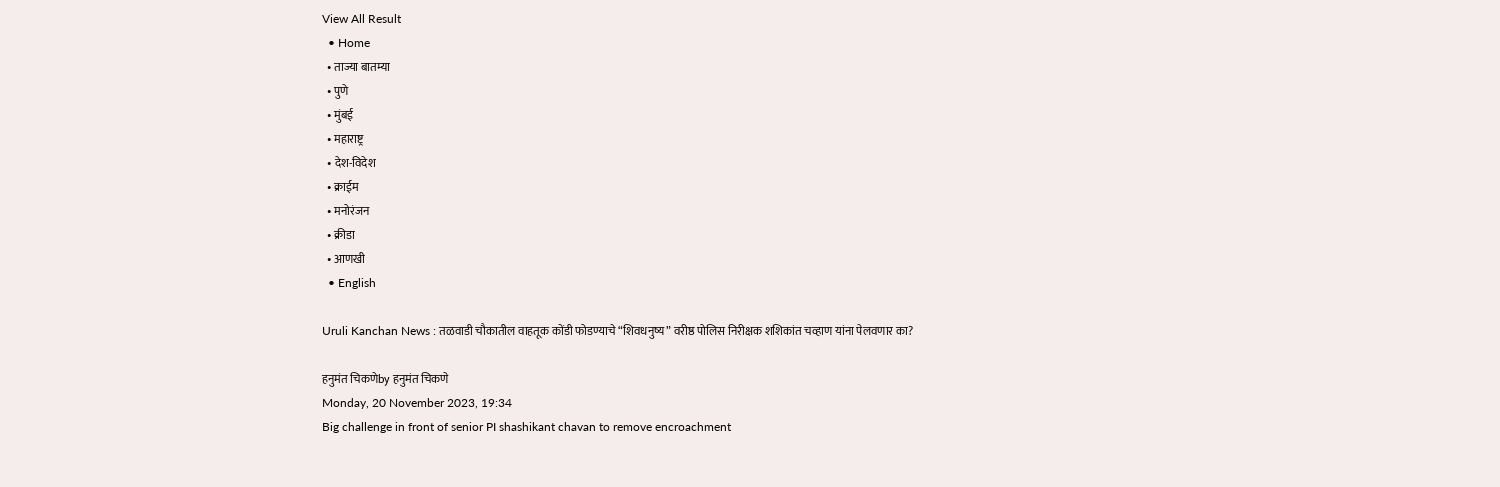View All Result
  • Home
  • ताज्या बातम्या
  • पुणे
  • मुंबई
  • महाराष्ट्र
  • देश-विदेश
  • क्राईम
  • मनोरंजन
  • क्रीडा
  • आणखी
  • English

Uruli Kanchan News : तळवाडी चौकातील वाहतूक कोंडी फोडण्याचे “शिवधनुष्य” वरीष्ठ पोलिस निरीक्षक शशिकांत चव्हाण यांना पेलवणार का?

हनुमंत चिकणेby हनुमंत चिकणे
Monday, 20 November 2023, 19:34
Big challenge in front of senior PI shashikant chavan to remove encroachment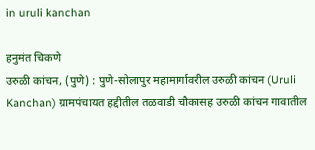in uruli kanchan

हनुमंत चिकणे
उरुळी कांचन, (पुणे) : पुणे-सोलापुर महामार्गावरील उरुळी कांचन (Uruli Kanchan) ग्रामपंचायत हद्दीतील तळवाडी चौकासह उरुळी कांचन गावातील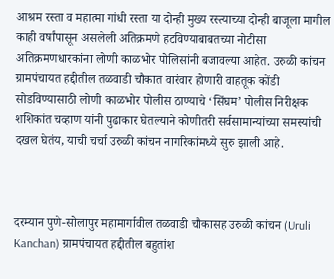आश्रम रस्ता व महात्मा गांधी रस्ता या दोन्ही मुख्य रस्त्याच्या दोन्ही बाजूला मागील काही वर्षांपासून असलेली अतिक्रमणे हटविण्याबाबतच्या नोटीसा अतिक्रमणधारकांना लोणी काळभोर पोलिसांनी बजावल्या आहेत. उरुळी कांचन ग्रामपंचायत हद्दीतील तळवाडी चौकात वारंवार होणारी वाहतूक कोंडी सोडविण्यासाठी लोणी काळभोर पोलीस ठाण्याचे ‘सिंघम’ पोलीस निरीक्षक शशिकांत चव्हाण यांनी पुढाकार घेतल्याने कोणीतरी सर्वसामान्यांच्या समस्यांची दखल घेतंय, याची चर्चा उरुळी कांचन नागरिकांमध्ये सुरु झाली आहे.



दरम्यान पुणे-सोलापुर महामार्गावील तळवाडी चौकासह उरुळी कांचन (Uruli Kanchan) ग्रामपंचायत हद्दीतील बहुतांश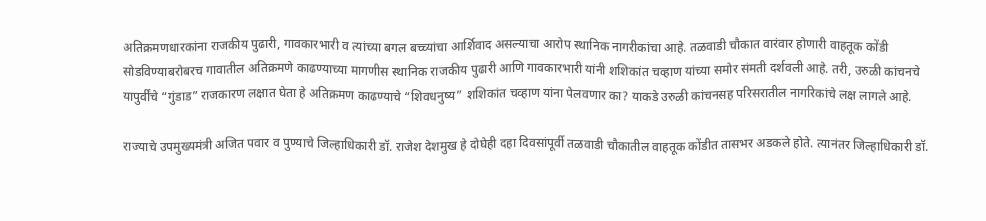अतिक्रमणधारकांना राजकीय पुढारी, गावकारभारी व त्यांच्या बगल बच्च्यांचा आर्शिवाद असल्याचा आरोप स्थानिक नागरीकांचा आहे. तळवाडी चौकात वारंवार होणारी वाहतूक कोंडी सोडविण्याबरोबरच गावातील अतिक्रमणे काढण्याच्या मागणीस स्थानिक राजकीय पुढारी आणि गावकारभारी यांनी शशिकांत चव्हाण यांच्या समोर संमती दर्शवली आहे. तरी, उरुळी कांचनचे यापुर्वींचे “गुंडाड” राजकारण लक्षात घेता हे अतिक्रमण काढण्याचे “शिवधनुष्य” शशिकांत चव्हाण यांना पेलवणार का? याकडे उरुळी कांचनसह परिसरातील नागरिकांचे लक्ष लागले आहे.

राज्याचे उपमुख्यमंत्री अजित पवार व पुण्याचे जिल्हाधिकारी डॉ. राजेश देशमुख हे दोघेही दहा दिवसांपूर्वी तळवाडी चौकातील वाहतूक कोंडीत तासभर अडकले होते. त्यानंतर जिल्हाधिकारी डॉ.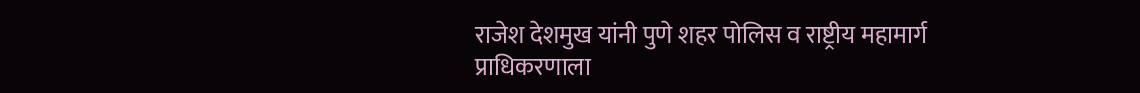राजेश देशमुख यांनी पुणे शहर पोलिस व राष्ट्रीय महामार्ग प्राधिकरणाला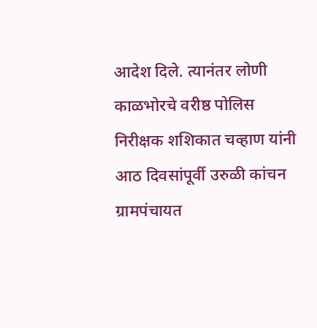आदेश दिले. त्यानंतर लोणी काळभोरचे वरीष्ठ पोलिस निरीक्षक शशिकात चव्हाण यांनी आठ दिवसांपूर्वी उरुळी कांचन ग्रामपंचायत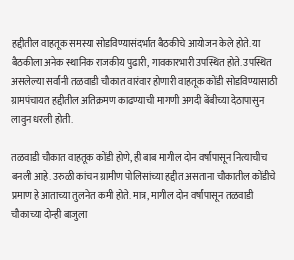हद्दीतील वाहतूक समस्या सोडविण्यासंदर्भात बैठकीचे आयोजन केले होते. या बैठकीला अनेक स्थानिक राजकीय पुढारी, गावकारभारी उपस्थित होते. उपस्थित असलेल्या सर्वांनी तळवाडी चौकात वारंवार होणारी वाहतूक कोंडी सोडविण्यासाठी ग्रामपंचायत हद्दीतील अतिक्रमण काढण्याची मागणी अगदी बेंबीच्या देठापासुन लावुन धरली होती.

तळवाडी चौकात वाहतूक कोंडी होणे, ही बाब मागील दोन वर्षांपासून नित्याचीच बनली आहे. उरुळी कांचन ग्रामीण पोलिसांच्या हद्दीत असताना चौकातील कोंडीचे प्रमाण हे आताच्या तुलनेत कमी होते. मात्र, मागील दोन वर्षांपासून तळवाडी चौकाच्या दोन्ही बाजुला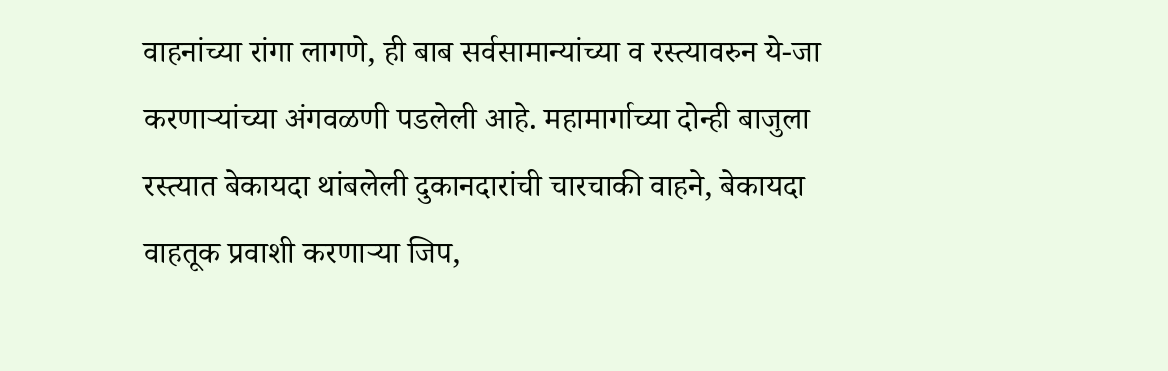वाहनांच्या रांगा लागणे, ही बाब सर्वसामान्यांच्या व रस्त्यावरुन ये-जा करणाऱ्यांच्या अंगवळणी पडलेली आहे. महामार्गाच्या दोन्ही बाजुला रस्त्यात बेकायदा थांबलेली दुकानदारांची चारचाकी वाहने, बेकायदा वाहतूक प्रवाशी करणाऱ्या जिप,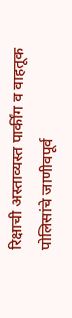रिक्षाची अस्ताव्यस्त पार्कींग व वाहतूक पोलिसांचे जाणीवपूर्व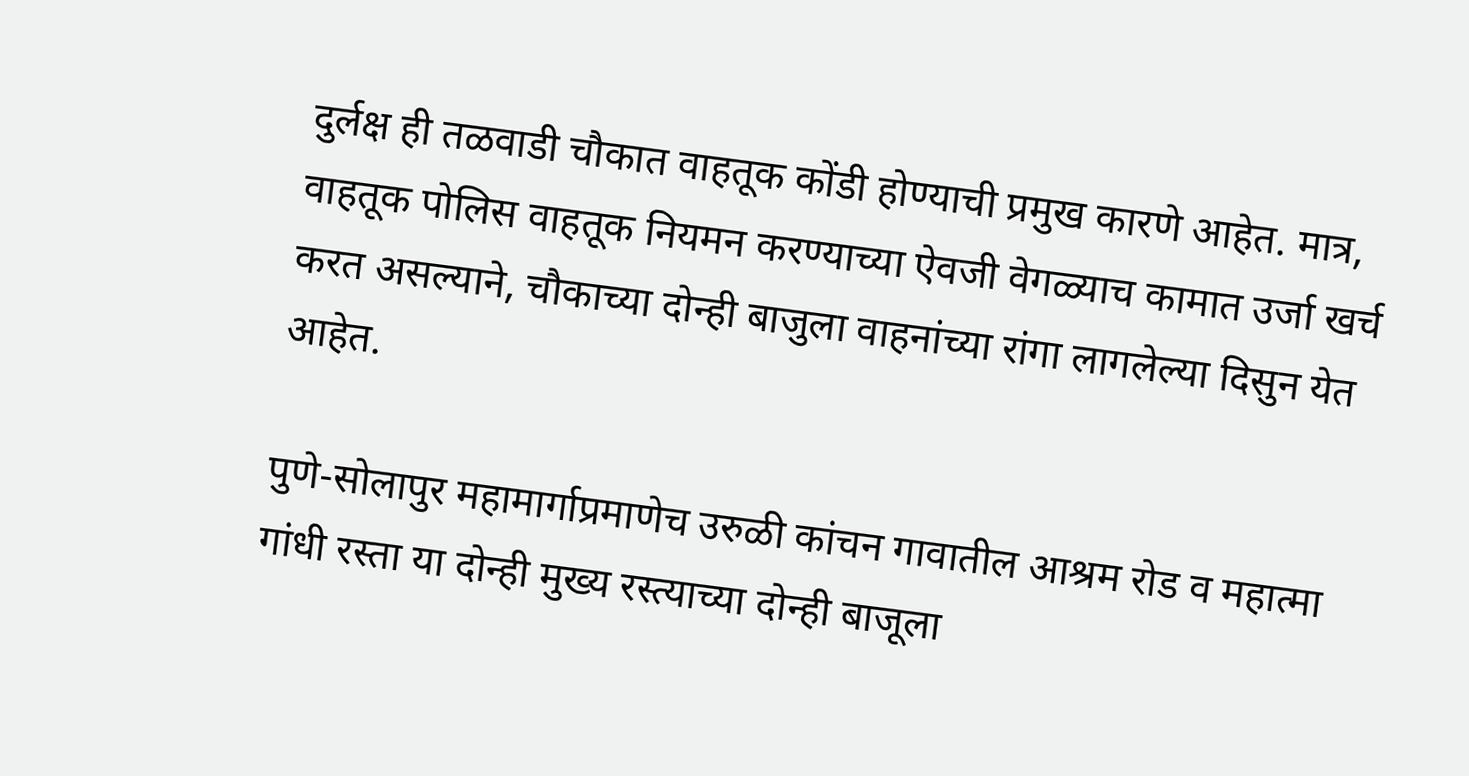दुर्लक्ष ही तळवाडी चौकात वाहतूक कोंडी होण्याची प्रमुख कारणे आहेत. मात्र, वाहतूक पोलिस वाहतूक नियमन करण्याच्या ऐवजी वेगळ्याच कामात उर्जा खर्च करत असल्याने, चौकाच्या दोन्ही बाजुला वाहनांच्या रांगा लागलेल्या दिसुन येत आहेत.

पुणे-सोलापुर महामार्गाप्रमाणेच उरुळी कांचन गावातील आश्रम रोड व महात्मा गांधी रस्ता या दोन्ही मुख्य रस्त्याच्या दोन्ही बाजूला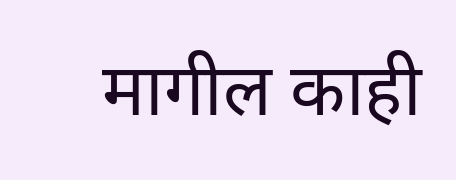मागील काही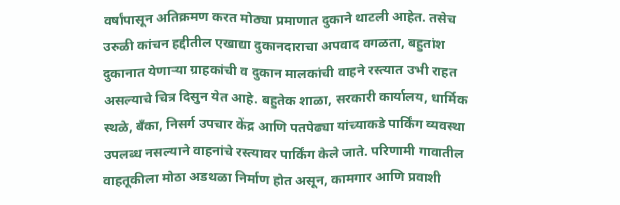वर्षांपासून अतिक्रमण करत मोठ्या प्रमाणात दुकाने थाटली आहेत. तसेच उरुळी कांचन हद्दीतील एखाद्या दुकानदाराचा अपवाद वगळता, बहुतांश दुकानात येणाऱ्या ग्राहकांची व दुकान मालकांची वाहने रस्त्यात उभी राहत असल्याचे चित्र दिसुन येत आहे. बहुतेक शाळा, सरकारी कार्यालय, धार्मिक स्थळे, बँका, निसर्ग उपचार केंद्र आणि पतपेढ्या यांच्याकडे पार्किंग व्यवस्था उपलब्ध नसल्याने वाहनांचे रस्त्यावर पार्किंग केले जाते. परिणामी गावातील वाहतूकीला मोठा अडथळा निर्माण होत असून, कामगार आणि प्रवाशी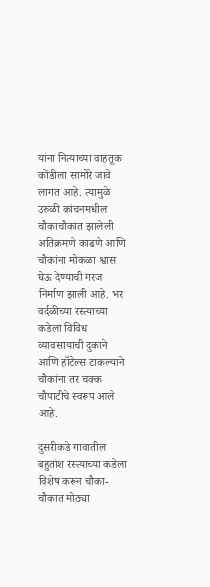यांना नित्याच्या वाहतूक कोंडीला सामोरे जावे लागत आहे. त्यामुळे उरुळी कांचनमधील चौकाचौकात झालेली अतिक्रमणे काढणे आणि चौकांना मोकळा श्वास घेऊ देण्याची गरज निर्माण झाली आहे. भर वर्दळीच्या रस्त्याच्या कडेला विविध व्यावसायाची दुकाने आणि हॉटेल्स टाकल्याने चौकांना तर चक्क चौपाटीचे स्वरूप आले आहे.

दुसरीकडे गावातील बहुतांश रस्त्याच्या कडेला विशेष करून चौका-चौकात मोठ्या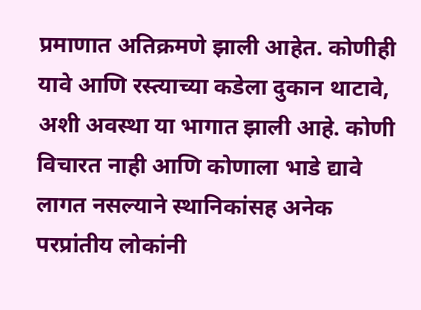प्रमाणात अतिक्रमणे झाली आहेत. कोणीही यावे आणि रस्त्याच्या कडेला दुकान थाटावे, अशी अवस्था या भागात झाली आहे. कोणी विचारत नाही आणि कोणाला भाडे द्यावे लागत नसल्याने स्थानिकांसह अनेक परप्रांतीय लोकांनी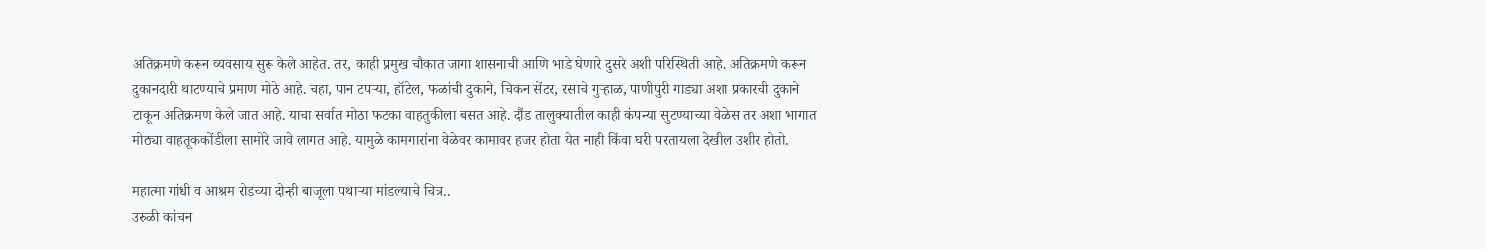अतिक्रमणे करून व्यवसाय सुरू केले आहेत. तर, काही प्रमुख चौकात जागा शासनाची आणि भाडे घेणारे दुसरे अशी परिस्थिती आहे. अतिक्रमणे करून दुकानदारी थाटण्याचे प्रमाण मोठे आहे. चहा, पान टपऱ्या, हॉटेल, फळांची दुकाने, चिकन सेंटर, रसाचे गुऱ्हाळ, पाणीपुरी गाड्या अशा प्रकारची दुकाने टाकून अतिक्रमण केले जात आहे. याचा सर्वात मोठा फटका वाहतुकीला बसत आहे. दौंड तालुक्यातील काही कंपन्या सुटण्याच्या वेळेस तर अशा भागात मोठ्या वाहतूककोंडीला सामोरे जावे लागत आहे. यामुळे कामगारांना वेळेवर कामावर हजर होता येत नाही किंवा घरी परतायला देखील उशीर होतो.

महात्मा गांधी व आश्रम रोडच्या दोन्ही बाजूला पथार्‍या मांडल्याचे चित्र..
उरुळी कांचन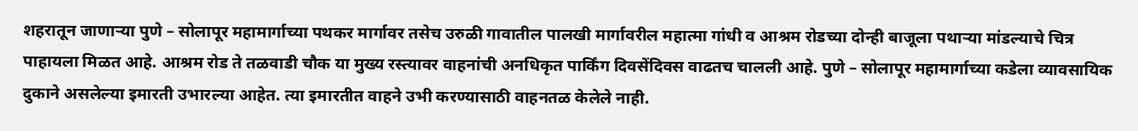शहरातून जाणार्‍या पुणे – सोलापूर महामार्गाच्या पथकर मार्गावर तसेच उरुळी गावातील पालखी मार्गावरील महात्मा गांधी व आश्रम रोडच्या दोन्ही बाजूला पथार्‍या मांडल्याचे चित्र पाहायला मिळत आहे. आश्रम रोड ते तळवाडी चौक या मुख्य रस्त्यावर वाहनांची अनधिकृत पार्किंग दिवसेंदिवस वाढतच चालली आहे. पुणे – सोलापूर महामार्गाच्या कडेला व्यावसायिक दुकाने असलेल्या इमारती उभारल्या आहेत. त्या इमारतीत वाहने उभी करण्यासाठी वाहनतळ केलेले नाही.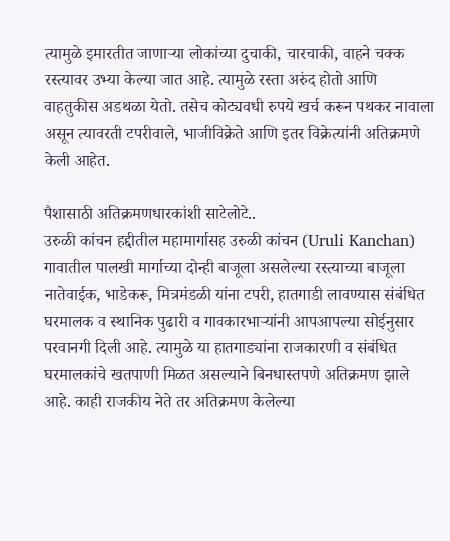त्यामुळे इमारतीत जाणार्‍या लोकांच्या दुचाकी, चारचाकी, वाहने चक्क रस्त्यावर उभ्या केल्या जात आहे. त्यामुळे रस्ता अरुंद होतो आणि वाहतुकीस अडथळा येतो. तसेच कोट्यवधी रुपये खर्च करून पथकर नावाला असून त्यावरती टपरीवाले, भाजीविक्रेते आणि इतर विक्रेत्यांनी अतिक्रमणे केली आहेत.

पैशासाठी अतिक्रमणधारकांशी साटेलोटे..
उरुळी कांचन हद्दीतील महामार्गासह उरुळी कांचन (Uruli Kanchan) गावातील पालखी मार्गाच्या दोन्ही बाजूला असलेल्या रस्त्याच्या बाजूला नातेवाईक, भाडेकरू, मित्रमंडळी यांना टपरी, हातगाडी लावण्यास संबंधित घरमालक व स्थानिक पुढारी व गावकारभाऱ्यांनी आपआपल्या सोईनुसार परवानगी दिली आहे. त्यामुळे या हातगाड्यांना राजकारणी व संबंधित घरमालकांचे खतपाणी मिळत असल्याने बिनधास्तपणे अतिक्रमण झाले आहे. काही राजकीय नेते तर अतिक्रमण केलेल्या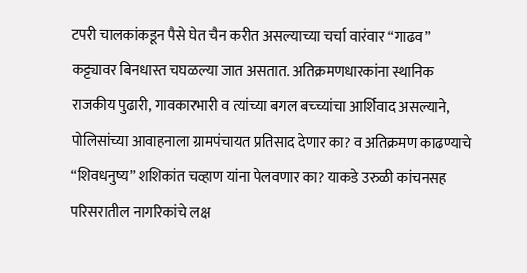टपरी चालकांकडून पैसे घेत चैन करीत असल्याच्या चर्चा वारंवार “गाढव” कट्ट्यावर बिनधास्त चघळल्या जात असतात. अतिक्रमणधारकांना स्थानिक राजकीय पुढारी, गावकारभारी व त्यांच्या बगल बच्च्यांचा आर्शिवाद असल्याने, पोलिसांच्या आवाहनाला ग्रामपंचायत प्रतिसाद देणार का? व अतिक्रमण काढण्याचे “शिवधनुष्य” शशिकांत चव्हाण यांना पेलवणार का? याकडे उरुळी कांचनसह परिसरातील नागरिकांचे लक्ष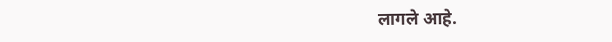लागले आहे.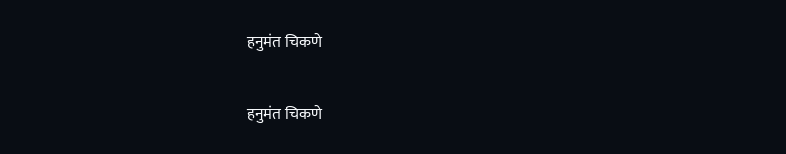हनुमंत चिकणे

हनुमंत चिकणे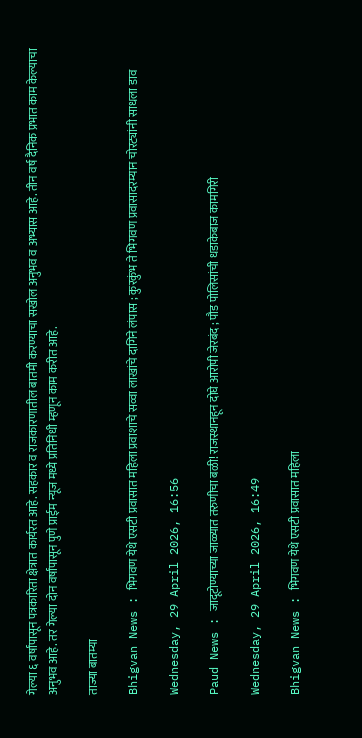गेल्या ६ वर्षांपासून पत्रकारिता क्षेत्रात कार्यरत आहे. सहकार व राजकारणातील बातमी करण्याचा सखोल अनुभव व अभ्यास आहे. तीन वर्ष दैनिक प्रभात काम केल्याचा अनुभव आहे. तर गेल्या दोन वर्षांपासून पुणे प्राईम न्यूज मध्ये प्रतिनिधी म्हणून काम करीत आहे.

ताज्या बातम्या

Bhigvan News : भिगवण येथे एसटी प्रवासात महिला प्रवाशाचे सव्वा लाखांचे दागिने लंपास ; कुरकुंभ ते भिगवण प्रवासादरम्यान चोरट्यांनी साधला डाव

Wednesday, 29 April 2026, 16:56

Paud News : जादूटोण्याच्या जाळ्यात तरुणीचा बळी! राजस्थानहून दोघे आरोपी जेरबंद ; पौड पोलिसांची धडाकेबाज कामगिरी

Wednesday, 29 April 2026, 16:49

Bhigvan News : भिगवण येथे एसटी प्रवासात महिला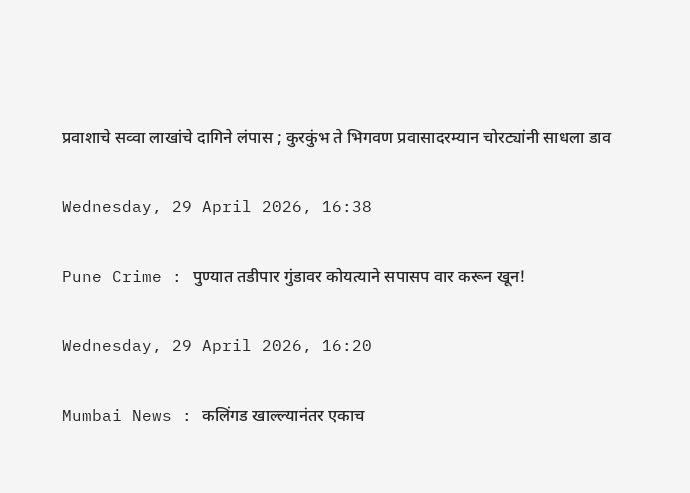प्रवाशाचे सव्वा लाखांचे दागिने लंपास ; कुरकुंभ ते भिगवण प्रवासादरम्यान चोरट्यांनी साधला डाव

Wednesday, 29 April 2026, 16:38

Pune Crime : पुण्यात तडीपार गुंडावर कोयत्याने सपासप वार करून खून!

Wednesday, 29 April 2026, 16:20

Mumbai News : कलिंगड खाल्ल्यानंतर एकाच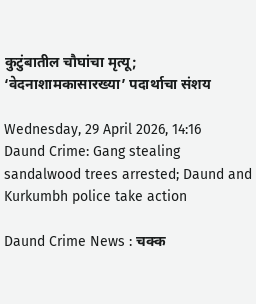कुटुंबातील चौघांचा मृत्यू; ‘वेदनाशामकासारख्या’ पदार्थाचा संशय

Wednesday, 29 April 2026, 14:16
Daund Crime: Gang stealing sandalwood trees arrested; Daund and Kurkumbh police take action

Daund Crime News : चक्क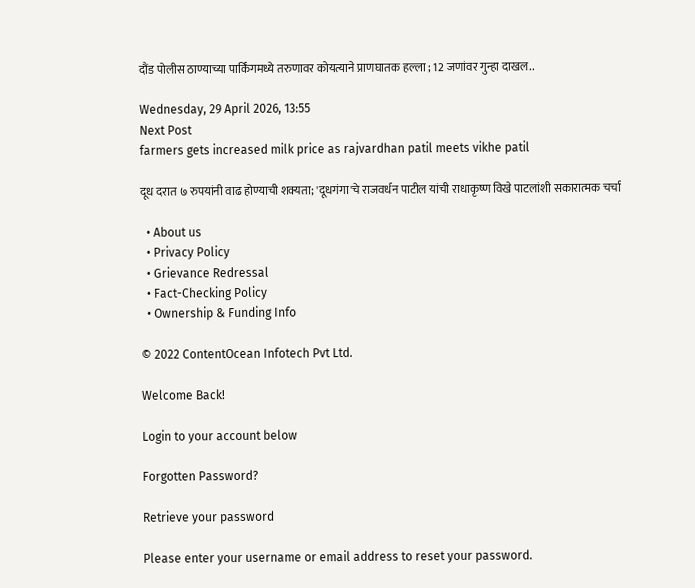दौंड पोलीस ठाण्याच्या पार्किंगमध्ये तरुणावर कोयत्याने प्राणघातक हल्ला ; 12 जणांवर गुन्हा दाखल..

Wednesday, 29 April 2026, 13:55
Next Post
farmers gets increased milk price as rajvardhan patil meets vikhe patil

दूध दरात ७ रुपयांनी वाढ होण्याची शक्यता; 'दूधगंगा'चे राजवर्धन पाटील यांची राधाकृष्ण विखे पाटलांशी सकारात्मक चर्चा

  • About us
  • Privacy Policy
  • Grievance Redressal
  • Fact-Checking Policy
  • Ownership & Funding Info

© 2022 ContentOcean Infotech Pvt Ltd.

Welcome Back!

Login to your account below

Forgotten Password?

Retrieve your password

Please enter your username or email address to reset your password.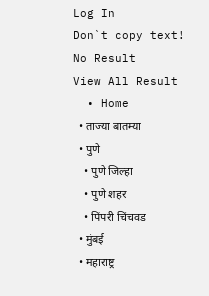Log In
Don`t copy text!
No Result
View All Result
  • Home
  • ताज्या बातम्या
  • पुणे
    • पुणे जिल्हा
    • पुणे शहर
    • पिंपरी चिंचवड
  • मुंबई
  • महाराष्ट्र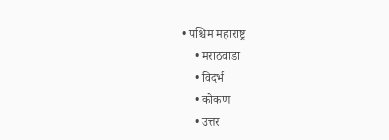• पश्चिम महाराष्ट्र
    • मराठवाडा
    • विदर्भ
    • कोकण
    • उत्तर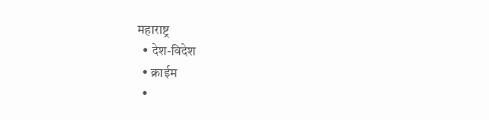महाराष्ट्र
  • देश-विदेश
  • क्राईम
  •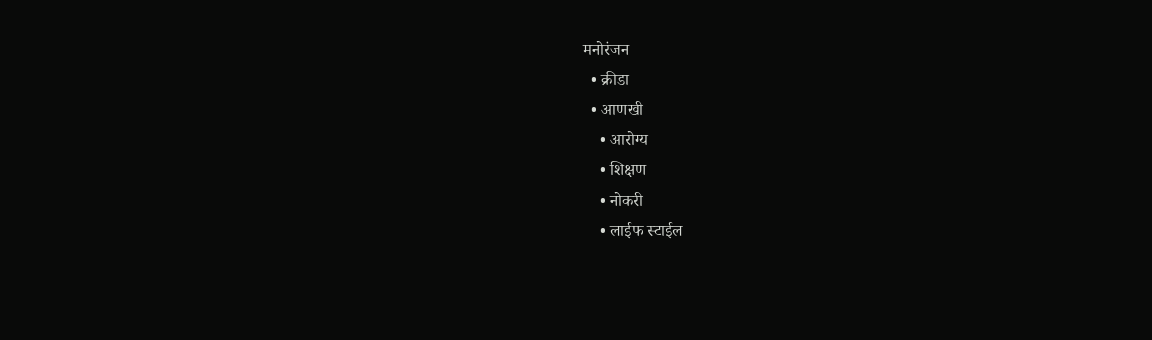मनोरंजन
  • क्रीडा
  • आणखी
    • आरोग्य
    • शिक्षण
    • नोकरी
    • लाईफ स्टाईल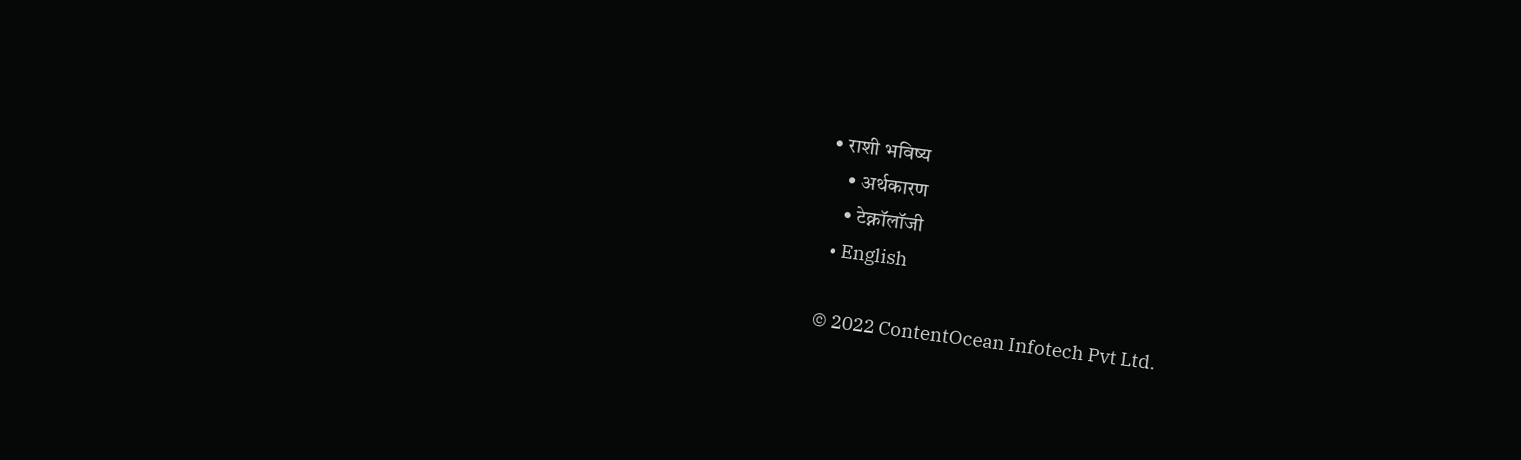• राशी भविष्य
    • अर्थकारण
    • टेक्नॉलॉजी
  • English

© 2022 ContentOcean Infotech Pvt Ltd.